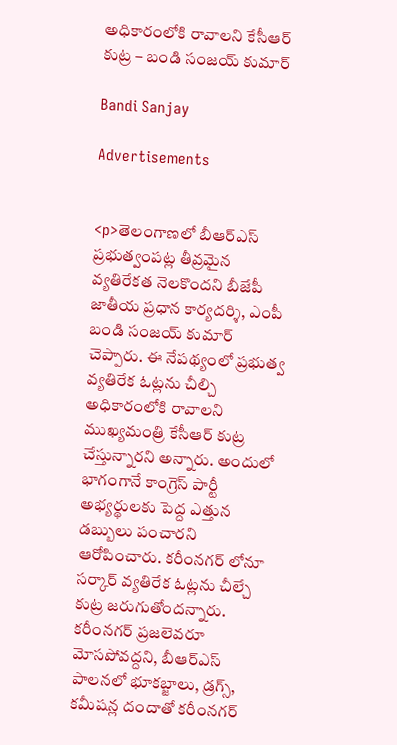అధికారంలోకి రావాలని కేసీఆర్ కుట్ర – బండి సంజయ్ కుమార్

Bandi Sanjay

Advertisements


<p>తెలంగాణలో బీఆర్ఎస్ ప్రభుత్వంపట్ల తీవ్రమైన వ్యతిరేకత నెలకొందని బీజేపీ జాతీయ ప్రధాన కార్యదర్శి, ఎంపీ బండి సంజయ్ కుమార్ చెప్పారు. ఈ నేపథ్యంలో ప్రభుత్వ వ్యతిరేక ఓట్లను చీల్చి అధికారంలోకి రావాలని ముఖ్యమంత్రి కేసీఆర్ కుట్ర చేస్తున్నారని అన్నారు. అందులో భాగంగానే కాంగ్రెస్ పార్టీ అభ్యర్థులకు పెద్ద ఎత్తున డబ్బులు పంచారని ఆరోపించారు. కరీంనగర్ లోనూ సర్కార్ వ్యతిరేక ఓట్లను చీల్చే కుట్ర జరుగుతోందన్నారు. కరీంనగర్ ప్రజలెవరూ మోసపోవద్దని, బీఆర్ఎస్ పాలనలో భూకబ్జాలు, డ్రగ్స్, కమీషన్ల దందాతో కరీంనగర్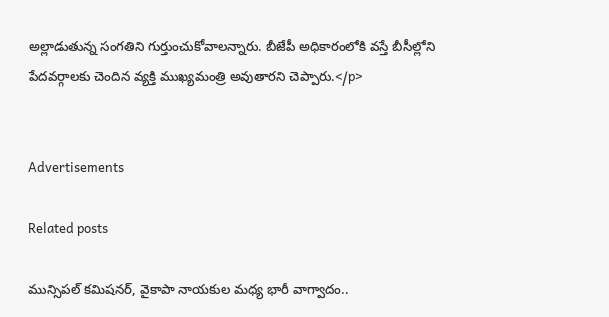అల్లాడుతున్న సంగతిని గుర్తుంచుకోవాలన్నారు. బీజేపీ అధికారంలోకి వస్తే బీసీల్లోని పేదవర్గాలకు చెందిన వ్యక్తి ముఖ్యమంత్రి అవుతారని చెప్పారు.</p>


Advertisements

Related posts

మున్సిపల్ కమిషనర్, వైకాపా నాయకుల మధ్య భారీ వాగ్వాదం..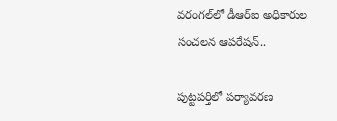వరంగల్‌లో డీఆర్‌ఐ అధికారుల సంచలన ఆపరేషన్..

పుట్టపర్తిలో పర్యావరణ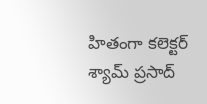హితంగా కలెక్టర్ శ్యామ్ ప్రసాద్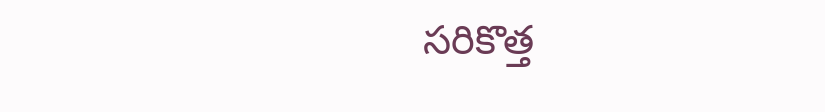సరికొత్త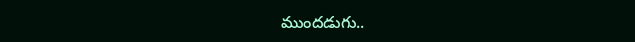ముందడుగు..